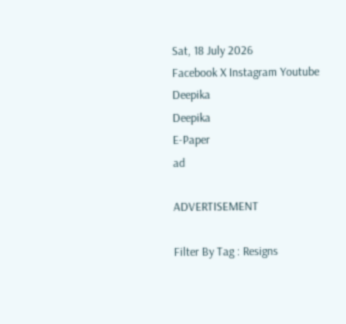Sat, 18 July 2026
Facebook X Instagram Youtube
Deepika
Deepika
E-Paper
ad

ADVERTISEMENT

Filter By Tag : Resigns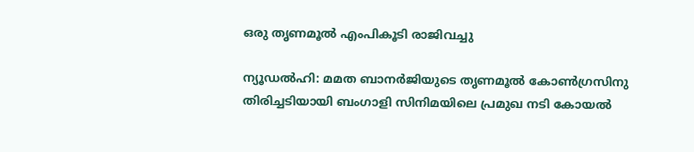ഒരു തൃണമൂൽ എംപികൂടി രാജിവച്ചു

ന്യൂഡൽഹി: മമത ബാനർജിയുടെ തൃണമൂൽ കോൺഗ്രസിനു തിരിച്ചടിയായി ബംഗാളി സിനിമയിലെ പ്രമുഖ നടി കോയൽ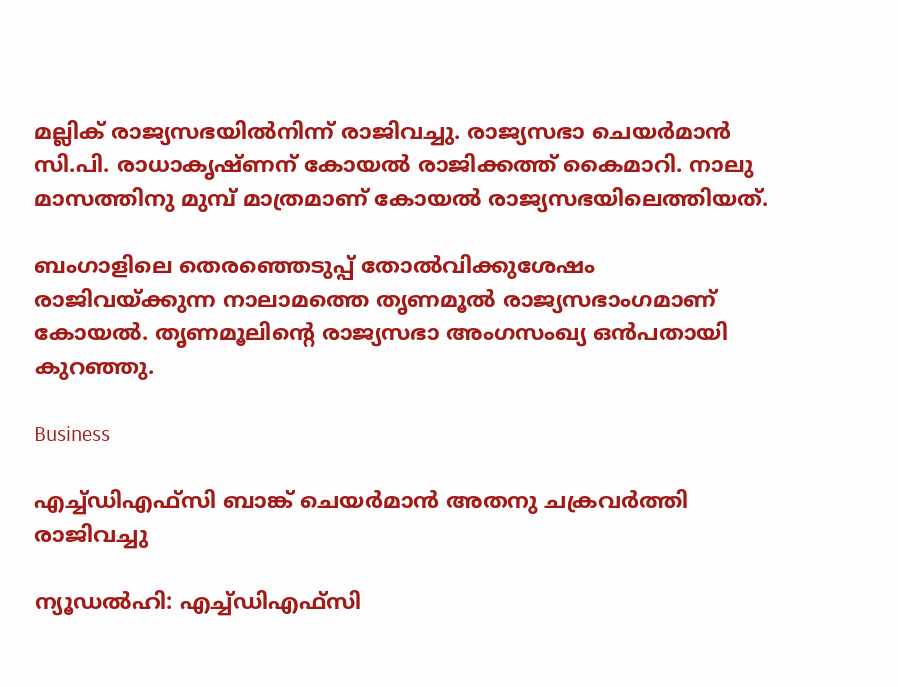മല്ലിക് രാജ്യസഭയിൽനിന്ന് രാജിവച്ചു. രാജ്യസഭാ ചെയർമാൻ സി.പി. രാധാകൃഷ്ണന് കോയൽ രാജിക്കത്ത് കൈമാറി. നാലു മാസത്തിനു മുമ്പ് മാത്രമാണ് കോയൽ രാജ്യസഭയിലെത്തിയത്.

ബംഗാളിലെ തെരഞ്ഞെടുപ്പ് തോൽവിക്കുശേഷം രാജിവയ്ക്കുന്ന നാലാമത്തെ തൃണമൂൽ രാജ്യസഭാംഗമാണ് കോയൽ. തൃണമൂലിന്‍റെ രാജ്യസഭാ അംഗസംഖ്യ ഒൻപതായി കുറഞ്ഞു.

Business

എച്ച്ഡിഎഫ്‌സി ബാങ്ക് ചെയര്‍മാന്‍ അതനു ചക്രവര്‍ത്തി രാജിവച്ചു

ന്യൂഡല്‍ഹി: എച്ച്ഡിഎഫ്സി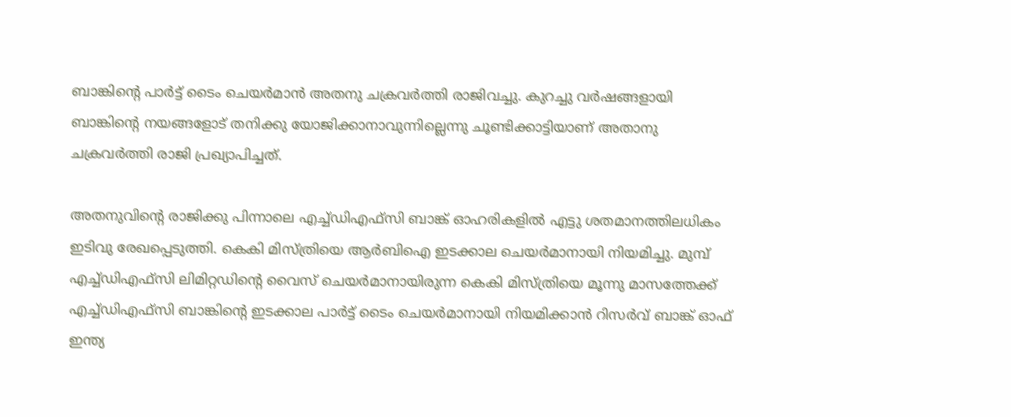ബാങ്കിന്‍റെ പാര്‍ട്ട് ടൈം ചെയര്‍മാന്‍ അതനു ചക്രവര്‍ത്തി രാജിവച്ചു. കുറച്ചു വര്‍ഷങ്ങളായി ബാങ്കിന്‍റെ നയങ്ങളോട് തനിക്കു യോജിക്കാനാവുന്നില്ലെന്നു ചൂണ്ടിക്കാട്ടിയാണ് അതാനു ചക്രവര്‍ത്തി രാജി പ്രഖ്യാപിച്ചത്.

അതനുവിന്‍റെ രാജിക്കു പിന്നാലെ എച്ച്ഡിഎഫ്‌സി ബാങ്ക് ഓഹരികളില്‍ എട്ടു ശതമാനത്തിലധികം ഇടിവു രേഖപ്പെടുത്തി. കെകി മിസ്ത്രിയെ ആര്‍ബിഐ ഇടക്കാല ചെയര്‍മാനായി നിയമിച്ചു. മുമ്പ് എച്ച്ഡിഎഫ്സി ലിമിറ്റഡിന്‍റെ വൈസ് ചെയര്‍മാനായിരുന്ന കെകി മിസ്ത്രിയെ മൂന്നു മാസത്തേക്ക് എച്ച്ഡിഎഫ്സി ബാങ്കിന്‍റെ ഇടക്കാല പാര്‍ട്ട് ടൈം ചെയര്‍മാനായി നിയമിക്കാന്‍ റിസര്‍വ് ബാങ്ക് ഓഫ് ഇന്ത്യ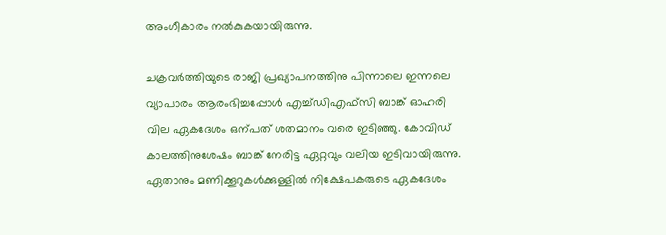അംഗീകാരം നല്‍കുകയായിരുന്നു.

ചക്രവർത്തിയുടെ രാജി പ്രഖ്യാപനത്തിനു പിന്നാലെ ഇന്നലെ വ്യാപാരം ആരംഭിച്ചപ്പോൾ എച്ച്ഡിഎഫ്സി ബാങ്ക് ഓഹരി വില ഏകദേശം ഒന്പത് ശതമാനം വരെ ഇടിഞ്ഞു. കോവിഡ് കാലത്തിനുശേഷം ബാങ്ക് നേരിട്ട ഏറ്റവും വലിയ ഇടിവായിരുന്നു. ഏതാനും മണിക്കൂറുകൾക്കുള്ളിൽ നിക്ഷേപകരുടെ ഏകദേശം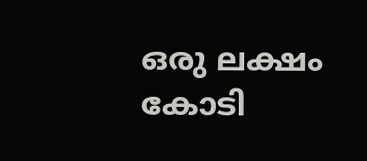ഒരു ലക്ഷം കോടി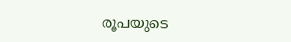രൂപയുടെ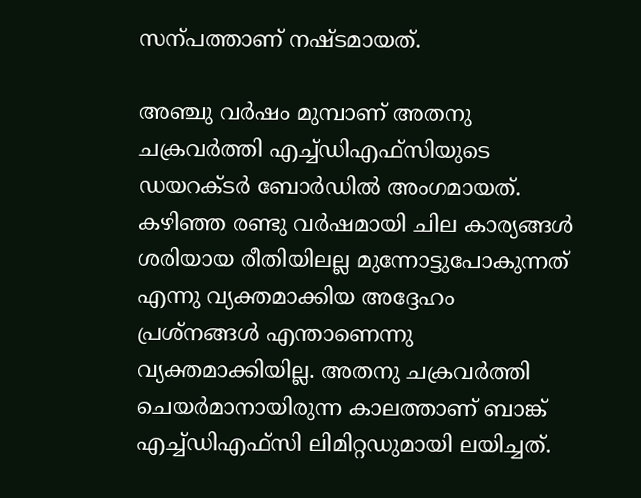സന്പത്താണ് നഷ്ടമായത്.

അഞ്ചു വര്‍ഷം മുമ്പാണ് അതനു ചക്രവര്‍ത്തി എച്ച്ഡിഎഫ്‌സിയുടെ ഡയറക്ടര്‍ ബോര്‍ഡില്‍ അംഗമായത്. കഴിഞ്ഞ രണ്ടു വര്‍ഷമായി ചില കാര്യങ്ങള്‍ ശരിയായ രീതിയിലല്ല മുന്നോട്ടുപോകുന്നത് എന്നു വ്യക്തമാക്കിയ അദ്ദേഹം പ്രശ്‌നങ്ങള്‍ എന്താണെന്നു വ്യക്തമാക്കിയില്ല. അതനു ചക്രവര്‍ത്തി ചെയര്‍മാനായിരുന്ന കാലത്താണ് ബാങ്ക് എച്ച്ഡിഎഫ്‌സി ലിമിറ്റഡുമായി ലയിച്ചത്.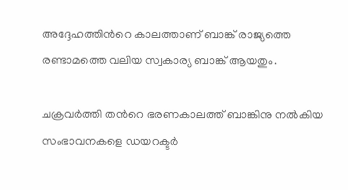അദ്ദേഹത്തിന്‍റെ കാലത്താണ് ബാങ്ക് രാജ്യത്തെ രണ്ടാമത്തെ വലിയ സ്വകാര്യ ബാങ്ക് ആയതും.

ചക്രവര്‍ത്തി തന്‍റെ ഭരണകാലത്ത് ബാങ്കിനു നല്‍കിയ സംഭാവനകളെ ഡയറക്ടര്‍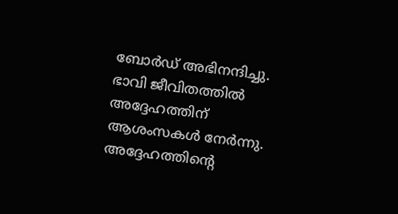ബോര്‍ഡ് അഭിനന്ദിച്ചു. ഭാവി ജീവിതത്തില്‍ അദ്ദേഹത്തിന് ആശംസകള്‍ നേര്‍ന്നു. അദ്ദേഹത്തിന്‍റെ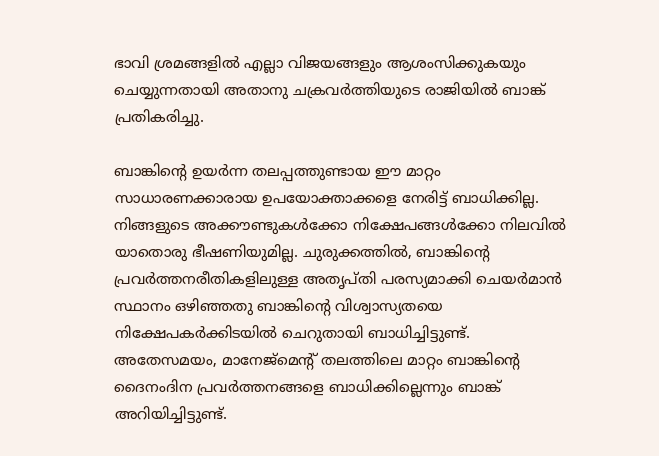ഭാവി ശ്രമങ്ങളില്‍ എല്ലാ വിജയങ്ങളും ആശംസിക്കുകയും ചെയ്യുന്നതായി അതാനു ചക്രവര്‍ത്തിയുടെ രാജിയില്‍ ബാങ്ക് പ്രതികരിച്ചു.

ബാങ്കിന്‍റെ ഉയര്‍ന്ന തലപ്പത്തുണ്ടായ ഈ മാറ്റം സാധാരണക്കാരായ ഉപയോക്താക്കളെ നേരിട്ട് ബാധിക്കില്ല. നിങ്ങളുടെ അക്കൗണ്ടുകള്‍ക്കോ നിക്ഷേപങ്ങള്‍ക്കോ നിലവില്‍ യാതൊരു ഭീഷണിയുമില്ല. ചുരുക്കത്തില്‍, ബാങ്കിന്‍റെ പ്രവര്‍ത്തനരീതികളിലുള്ള അതൃപ്തി പരസ്യമാക്കി ചെയര്‍മാന്‍ സ്ഥാനം ഒഴിഞ്ഞതു ബാങ്കിന്‍റെ വിശ്വാസ്യതയെ നിക്ഷേപകര്‍ക്കിടയില്‍ ചെറുതായി ബാധിച്ചിട്ടുണ്ട്. അതേസമയം, മാനേജ്മെന്‍റ് തലത്തിലെ മാറ്റം ബാങ്കിന്‍റെ ദൈനംദിന പ്രവര്‍ത്തനങ്ങളെ ബാധിക്കില്ലെന്നും ബാങ്ക് അറിയിച്ചിട്ടുണ്ട്.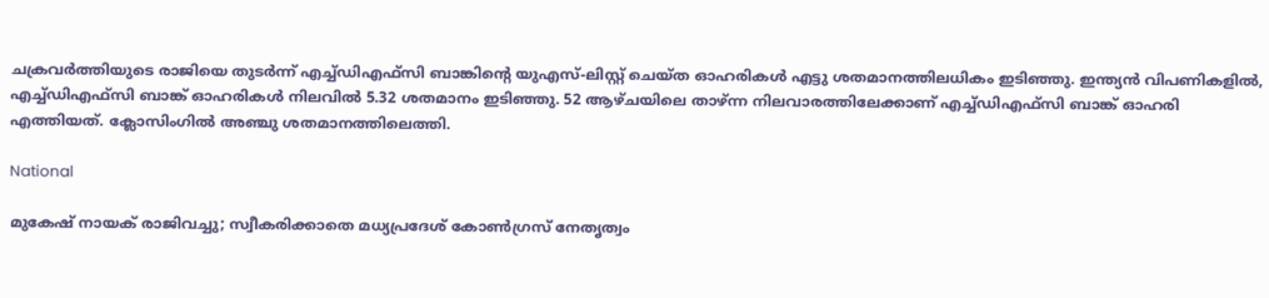ചക്രവര്‍ത്തിയുടെ രാജിയെ തുടര്‍ന്ന് എച്ച്ഡിഎഫ്‌സി ബാങ്കിന്‍റെ യുഎസ്-ലിസ്റ്റ് ചെയ്ത ഓഹരികള്‍ എട്ടു ശതമാനത്തിലധികം ഇടിഞ്ഞു. ഇന്ത്യന്‍ വിപണികളില്‍, എച്ച്ഡിഎഫ്‌സി ബാങ്ക് ഓഹരികള്‍ നിലവില്‍ 5.32 ശതമാനം ഇടിഞ്ഞു. 52 ആഴ്ചയിലെ താഴ്ന്ന നിലവാരത്തിലേക്കാണ് എച്ച്ഡിഎഫ്സി ബാങ്ക് ഓഹരി എത്തിയത്. ക്ലോസിംഗിൽ അഞ്ചു ശതമാനത്തിലെത്തി.

National

മുകേഷ് നായക് രാജിവച്ചു; സ്വീകരിക്കാതെ മധ്യപ്രദേശ് കോൺഗ്രസ് നേതൃത്വം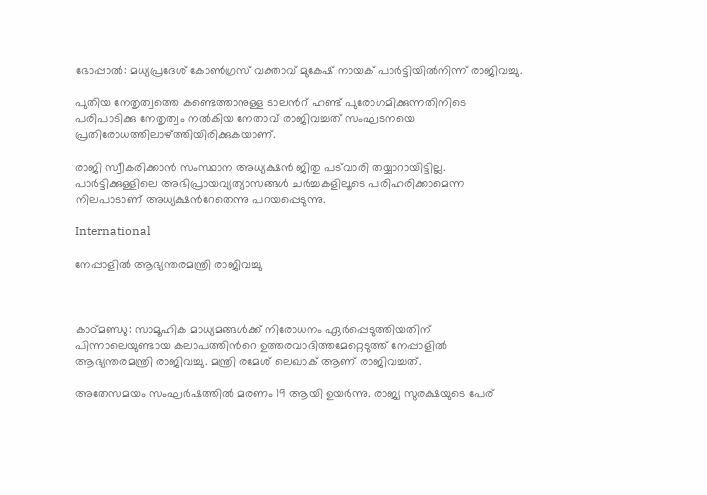ഭോപ്പാൽ: മധ്യപ്രദേശ് കോൺഗ്രസ് വക്താവ് മുകേഷ് നായക് പാർട്ടിയിൽനിന്ന് രാജിവച്ചു.

പുതിയ നേതൃത്വത്തെ കണ്ടെത്താനുള്ള ടാലന്‍റ് ഹണ്ട് പുരോഗമിക്കുന്നതിനിടെ പരിപാടിക്കു നേതൃത്വം നൽകിയ നേതാവ് രാജിവച്ചത് സംഘടനയെ പ്രതിരോധത്തിലാഴ്ത്തിയിരിക്കുകയാണ്.

രാജി സ്വീകരിക്കാൻ സംസ്ഥാന അധ്യക്ഷൻ ജിതു പട്‌വാരി തയ്യാറായിട്ടില്ല. പാർട്ടിക്കുള്ളിലെ അഭിപ്രായവ്യത്യാസങ്ങൾ ചർച്ചകളിലൂടെ പരിഹരിക്കാമെന്ന നിലപാടാണ് അധ്യക്ഷന്‍റേതെന്നു പറയപ്പെടുന്നു.

International

നേപ്പാളിൽ ആഭ്യന്തരമന്ത്രി രാജിവച്ചു



കാഠ്മണ്ഡു: സാമൂഹിക മാധ്യമങ്ങൾക്ക് നിരോധനം ഏർപ്പെടുത്തിയതിന് പിന്നാലെയുണ്ടായ കലാപത്തിന്‍റെ ഉത്തരവാദിത്തമേറ്റെടുത്ത് നേപ്പാളിൽ ആഭ്യന്തരമന്ത്രി രാജിവച്ചു. മന്ത്രി രമേശ് ലെഖാക് ആണ് രാജിവച്ചത്.

അതേസമയം സംഘർഷത്തിൽ മരണം 19 ആയി ഉയർന്നു. രാജ്യ സുരക്ഷയുടെ പേര്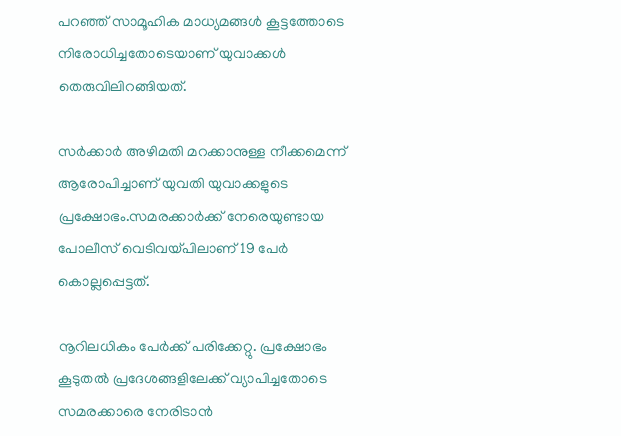പറഞ്ഞ് സാമൂഹിക മാധ്യമങ്ങൾ കൂട്ടത്തോടെ നിരോധിച്ചതോടെയാണ് യുവാക്കൾ തെരുവിലിറങ്ങിയത്.

സർക്കാർ അഴിമതി മറക്കാനുള്ള നീക്കമെന്ന് ആരോപിച്ചാണ് യുവതി യുവാക്കളുടെ പ്രക്ഷോഭം.സമരക്കാർക്ക് നേരെയുണ്ടായ പോലീസ് വെടിവയ്പിലാണ് 19 പേർ കൊല്ലപ്പെട്ടത്.

നൂറിലധികം പേർക്ക് പരിക്കേറ്റു. പ്രക്ഷോഭം കൂടുതൽ പ്രദേശങ്ങളിലേക്ക് വ്യാപിച്ചതോടെ സമരക്കാരെ നേരിടാൻ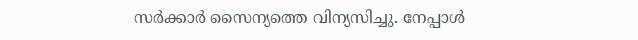സർക്കാർ സൈന്യത്തെ വിന്യസിച്ചു. നേപ്പാൾ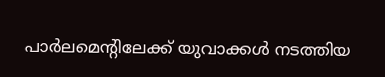പാർലമെന്‍റിലേക്ക് യുവാക്കൾ നടത്തിയ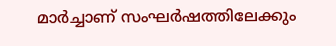മാർച്ചാണ് സംഘർഷത്തിലേക്കും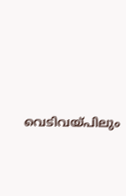വെടിവയ്പിലും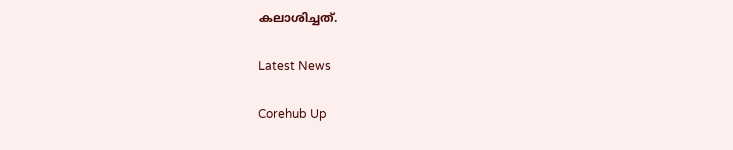കലാശിച്ചത്.

Latest News

Corehub Up